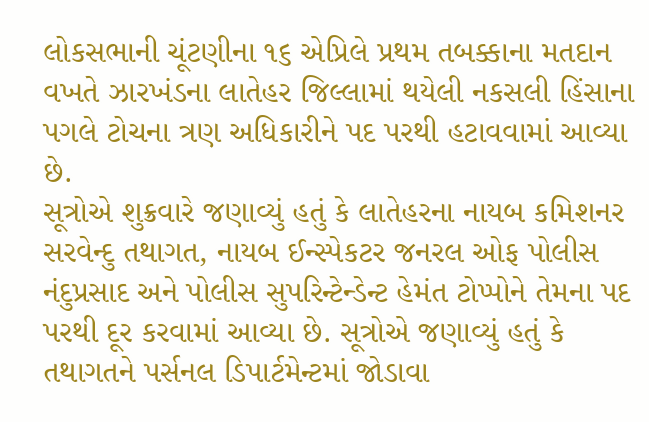લોકસભાની ચૂંટણીના ૧૬ એપ્રિલે પ્રથમ તબક્કાના મતદાન વખતે ઝારખંડના લાતેહર જિલ્લામાં થયેલી નકસલી હિંસાના પગલે ટોચના ત્રણ અધિકારીને પદ પરથી હટાવવામાં આવ્યા છે.
સૂત્રોએ શુક્રવારે જણાવ્યું હતું કે લાતેહરના નાયબ કમિશનર સરવેન્દુ તથાગત, નાયબ ઈન્સ્પેકટર જનરલ ઓફ પોલીસ નંદુપ્રસાદ અને પોલીસ સુપરિન્ટેન્ડેન્ટ હેમંત ટોપ્પોને તેમના પદ પરથી દૂર કરવામાં આવ્યા છે. સૂત્રોએ જણાવ્યું હતું કે તથાગતને પર્સનલ ડિપાર્ટમેન્ટમાં જોડાવા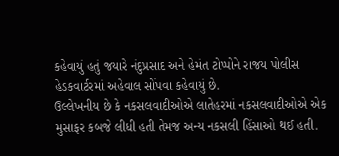કહેવાયું હતું જયારે નંદુપ્રસાદ અને હેમંત ટોપ્પોને રાજય પોલીસ હેડકવાર્ટરમાં અહેવાલ સોંપવા કહેવાયું છે.
ઉલ્લેખનીય છે કે નકસલવાદીઓએ લાતેહરમાં નકસલવાદીઓએ એક મુસાફર કબજે લીધી હતી તેમજ અન્ય નકસલી હિંસાઓ થઈ હતી.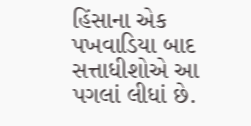હિંસાના એક પખવાડિયા બાદ સત્તાધીશોએ આ પગલાં લીધાં છે.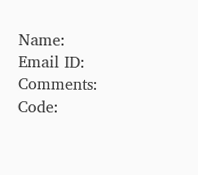Name:
Email ID:
Comments:
Code: